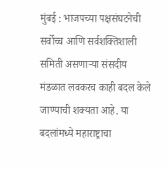मुंबई : भाजपच्या पक्षसंघटनेची सर्वोच्च आणि सर्वशक्तिशाली समिती असणाऱ्या संसदीय मंडळात लवकरच काही बदल केले जाण्याची शक्यता आहे. या बदलांमध्ये महाराष्ट्राचा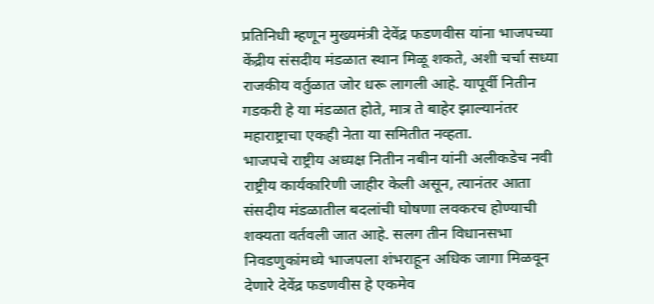प्रतिनिधी म्हणून मुख्यमंत्री देवेंद्र फडणवीस यांना भाजपच्या केंद्रीय संसदीय मंडळात स्थान मिळू शकते, अशी चर्चा सध्या राजकीय वर्तुळात जोर धरू लागली आहे. यापूर्वी नितीन गडकरी हे या मंडळात होते, मात्र ते बाहेर झाल्यानंतर महाराष्ट्राचा एकही नेता या समितीत नव्हता.
भाजपचे राष्ट्रीय अध्यक्ष नितीन नबीन यांनी अलीकडेच नवी राष्ट्रीय कार्यकारिणी जाहीर केली असून, त्यानंतर आता संसदीय मंडळातील बदलांची घोषणा लवकरच होण्याची शक्यता वर्तवली जात आहे. सलग तीन विधानसभा निवडणुकांमध्ये भाजपला शंभराहून अधिक जागा मिळवून देणारे देवेंद्र फडणवीस हे एकमेव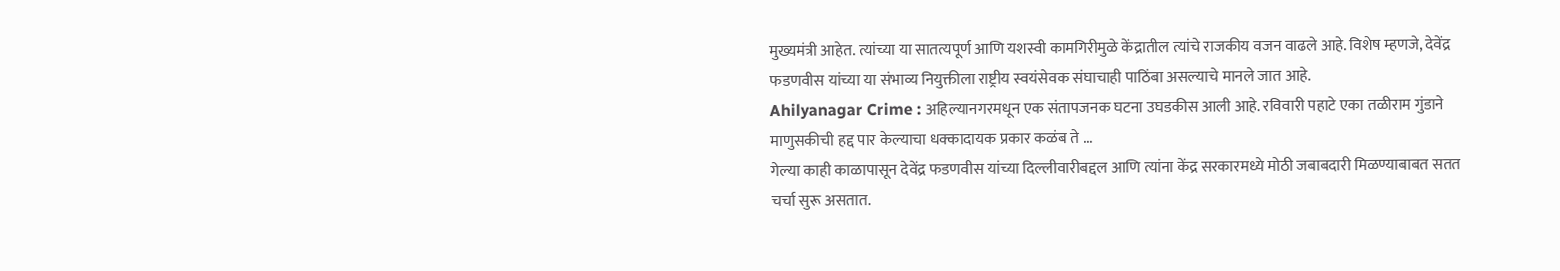मुख्यमंत्री आहेत. त्यांच्या या सातत्यपूर्ण आणि यशस्वी कामगिरीमुळे केंद्रातील त्यांचे राजकीय वजन वाढले आहे. विशेष म्हणजे, देवेंद्र फडणवीस यांच्या या संभाव्य नियुक्तीला राष्ट्रीय स्वयंसेवक संघाचाही पाठिंबा असल्याचे मानले जात आहे.
Ahilyanagar Crime : अहिल्यानगरमधून एक संतापजनक घटना उघडकीस आली आहे. रविवारी पहाटे एका तळीराम गुंडाने माणुसकीची हद्द पार केल्याचा धक्कादायक प्रकार कळंब ते ...
गेल्या काही काळापासून देवेंद्र फडणवीस यांच्या दिल्लीवारीबद्दल आणि त्यांना केंद्र सरकारमध्ये मोठी जबाबदारी मिळण्याबाबत सतत चर्चा सुरू असतात.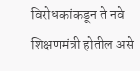विरोधकांकडून ते नवे शिक्षणमंत्री होतील असे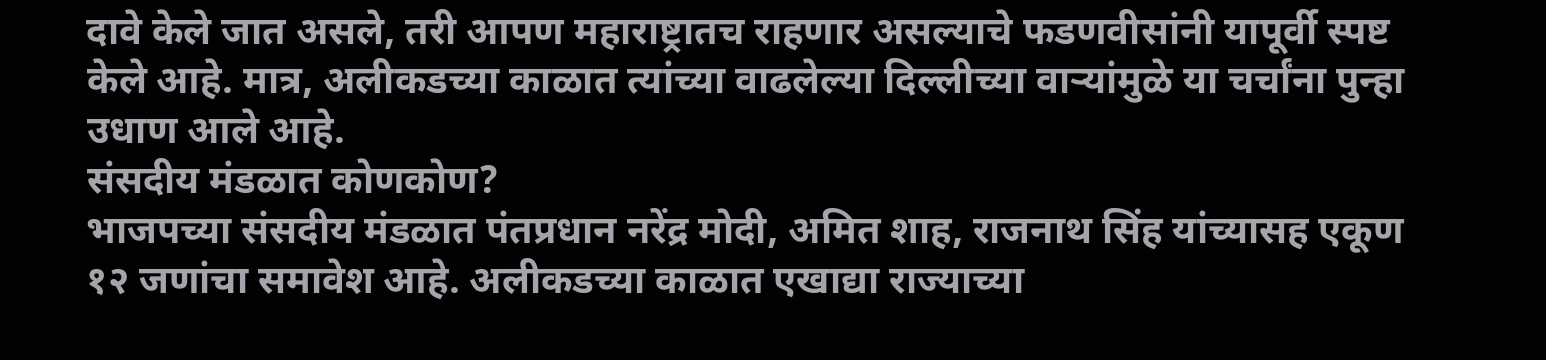दावे केले जात असले, तरी आपण महाराष्ट्रातच राहणार असल्याचे फडणवीसांनी यापूर्वी स्पष्ट केले आहे. मात्र, अलीकडच्या काळात त्यांच्या वाढलेल्या दिल्लीच्या वाऱ्यांमुळे या चर्चांना पुन्हा उधाण आले आहे.
संसदीय मंडळात कोणकोण?
भाजपच्या संसदीय मंडळात पंतप्रधान नरेंद्र मोदी, अमित शाह, राजनाथ सिंह यांच्यासह एकूण १२ जणांचा समावेश आहे. अलीकडच्या काळात एखाद्या राज्याच्या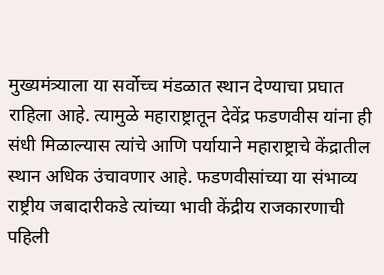मुख्यमंत्र्याला या सर्वोच्च मंडळात स्थान देण्याचा प्रघात राहिला आहे. त्यामुळे महाराष्ट्रातून देवेंद्र फडणवीस यांना ही संधी मिळाल्यास त्यांचे आणि पर्यायाने महाराष्ट्राचे केंद्रातील स्थान अधिक उंचावणार आहे. फडणवीसांच्या या संभाव्य राष्ट्रीय जबादारीकडे त्यांच्या भावी केंद्रीय राजकारणाची पहिली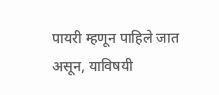पायरी म्हणून पाहिले जात असून, याविषयी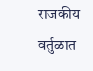राजकीय वर्तुळात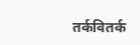तर्कवितर्क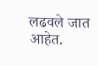लढवले जात आहेत.